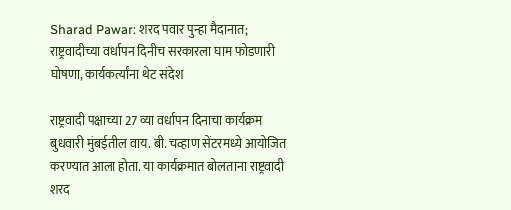Sharad Pawar: शरद पवार पुन्हा मैदानात; राष्ट्रवादीच्या वर्धापन दिनीच सरकारला घाम फोडणारी घोषणा, कार्यकर्त्यांना थेट संदेश

राष्ट्रवादी पक्षाच्या 27 व्या वर्धापन दिनाचा कार्यक्रम बुधवारी मुंबईतील वाय. बी. चव्हाण सेंटरमध्ये आयोजित करण्यात आला होता. या कार्यक्रमात बोलताना राष्ट्रवादी शरद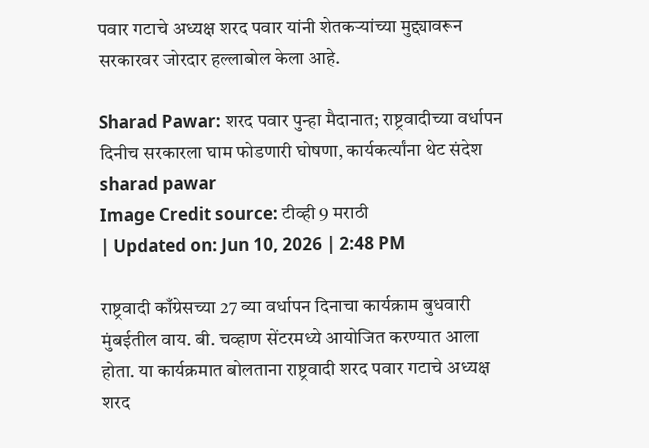पवार गटाचे अध्यक्ष शरद पवार यांनी शेतकऱ्यांच्या मुद्द्यावरून सरकारवर जोरदार हल्लाबोल केला आहे.

Sharad Pawar: शरद पवार पुन्हा मैदानात; राष्ट्रवादीच्या वर्धापन दिनीच सरकारला घाम फोडणारी घोषणा, कार्यकर्त्यांना थेट संदेश
sharad pawar
Image Credit source: टीव्ही 9 मराठी
| Updated on: Jun 10, 2026 | 2:48 PM

राष्ट्रवादी काँग्रेसच्या 27 व्या वर्धापन दिनाचा कार्यक्राम बुधवारी मुंबईतील वाय. बी. चव्हाण सेंटरमध्ये आयोजित करण्यात आला होता. या कार्यक्रमात बोलताना राष्ट्रवादी शरद पवार गटाचे अध्यक्ष शरद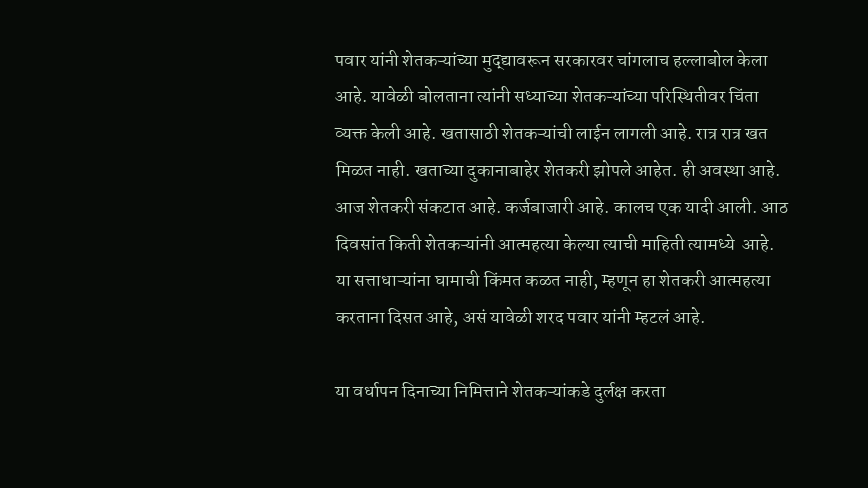पवार यांनी शेतकऱ्यांच्या मुद्द्यावरून सरकारवर चांगलाच हल्लाबोल केला आहे. यावेळी बोलताना त्यांनी सध्याच्या शेतकऱ्यांच्या परिस्थितीवर चिंता व्यक्त केली आहे. खतासाठी शेतकऱ्यांची लाईन लागली आहे. रात्र रात्र खत मिळत नाही. खताच्या दुकानाबाहेर शेतकरी झोपले आहेत. ही अवस्था आहे. आज शेतकरी संकटात आहे. कर्जबाजारी आहे. कालच एक यादी आली. आठ दिवसांत किती शेतकऱ्यांनी आत्महत्या केल्या त्याची माहिती त्यामध्ये  आहे.  या सत्ताधाऱ्यांना घामाची किंमत कळत नाही, म्हणून हा शेतकरी आत्महत्या करताना दिसत आहे, असं यावेळी शरद पवार यांनी म्हटलं आहे.

या वर्धापन दिनाच्या निमित्ताने शेतकऱ्यांकडे दुर्लक्ष करता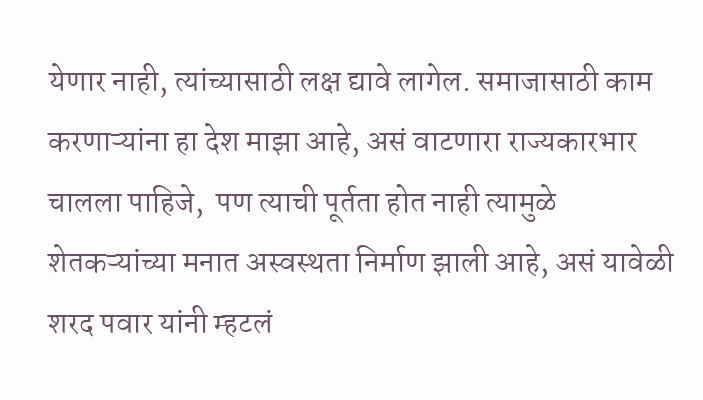येणार नाही, त्यांच्यासाठी लक्ष द्यावे लागेल. समाजासाठी काम करणाऱ्यांना हा देश माझा आहे, असं वाटणारा राज्यकारभार चालला पाहिजे,  पण त्याची पूर्तता होत नाही त्यामुळे शेतकऱ्यांच्या मनात अस्वस्थता निर्माण झाली आहे, असं यावेळी शरद पवार यांनी म्हटलं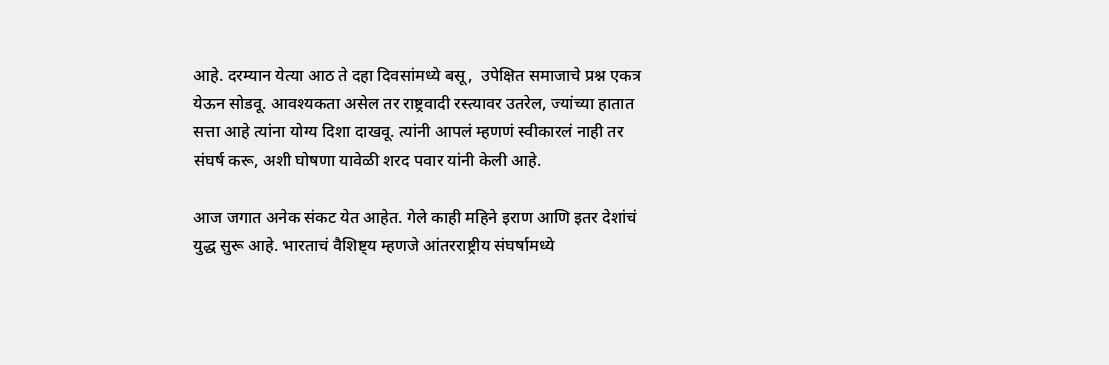आहे. दरम्यान येत्या आठ ते दहा दिवसांमध्ये बसू,  उपेक्षित समाजाचे प्रश्न एकत्र येऊन सोडवू. आवश्यकता असेल तर राष्ट्रवादी रस्त्यावर उतरेल, ज्यांच्या हातात सत्ता आहे त्यांना योग्य दिशा दाखवू. त्यांनी आपलं म्हणणं स्वीकारलं नाही तर संघर्ष करू, अशी घोषणा यावेळी शरद पवार यांनी केली आहे.

आज जगात अनेक संकट येत आहेत. गेले काही महिने इराण आणि इतर देशांचं युद्ध सुरू आहे. भारताचं वैशिष्ट्य म्हणजे आंतरराष्ट्रीय संघर्षामध्ये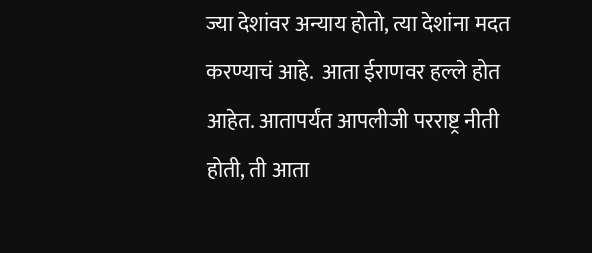ज्या देशांवर अन्याय होतो, त्या देशांना मदत करण्याचं आहे.  आता ईराणवर हल्ले होत आहेत. आतापर्यंत आपलीजी परराष्ट्र नीती होती, ती आता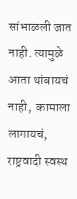सांभाळली जात नाही. त्यामुळे आता थांबायचं नाही,  कामाला लागायचं,  राष्ट्रवादी स्वस्थ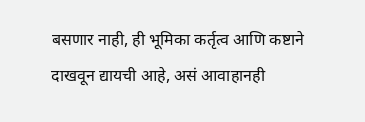बसणार नाही, ही भूमिका कर्तृत्व आणि कष्टाने दाखवून द्यायची आहे, असं आवाहानही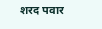शरद पवार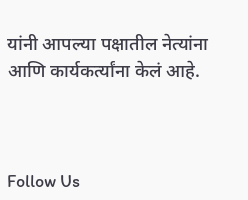यांनी आपल्या पक्षातील नेत्यांना आणि कार्यकर्त्यांना केलं आहे.



Follow Us